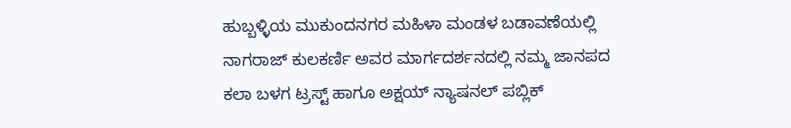ಹುಬ್ಬಳ್ಳಿಯ ಮುಕುಂದನಗರ ಮಹಿಳಾ ಮಂಡಳ ಬಡಾವಣೆಯಲ್ಲಿ ನಾಗರಾಜ್ ಕುಲಕರ್ಣಿ ಅವರ ಮಾರ್ಗದರ್ಶನದಲ್ಲಿ ನಮ್ಮ ಜಾನಪದ ಕಲಾ ಬಳಗ ಟ್ರಸ್ಟ್ ಹಾಗೂ ಅಕ್ಷಯ್ ನ್ಯಾಷನಲ್ ಪಬ್ಲಿಕ್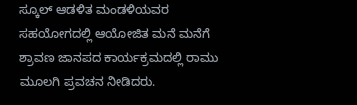ಸ್ಕೂಲ್ ಆಡಳಿತ ಮಂಡಳಿಯವರ ಸಹಯೋಗದಲ್ಲಿ ಆಯೋಜಿತ ಮನೆ ಮನೆಗೆ ಶ್ರಾವಣ ಜಾನಪದ ಕಾರ್ಯಕ್ರಮದಲ್ಲಿ ರಾಮು ಮೂಲಗಿ ಪ್ರವಚನ ನೀಡಿದರು.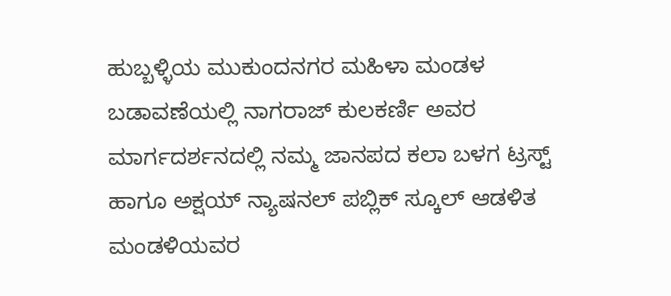ಹುಬ್ಬಳ್ಳಿಯ ಮುಕುಂದನಗರ ಮಹಿಳಾ ಮಂಡಳ ಬಡಾವಣೆಯಲ್ಲಿ ನಾಗರಾಜ್ ಕುಲಕರ್ಣಿ ಅವರ ಮಾರ್ಗದರ್ಶನದಲ್ಲಿ ನಮ್ಮ ಜಾನಪದ ಕಲಾ ಬಳಗ ಟ್ರಸ್ಟ್ ಹಾಗೂ ಅಕ್ಷಯ್ ನ್ಯಾಷನಲ್ ಪಬ್ಲಿಕ್ ಸ್ಕೂಲ್ ಆಡಳಿತ ಮಂಡಳಿಯವರ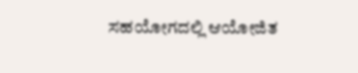ಸಹಯೋಗದಲ್ಲಿ ಆಯೋಜಿತ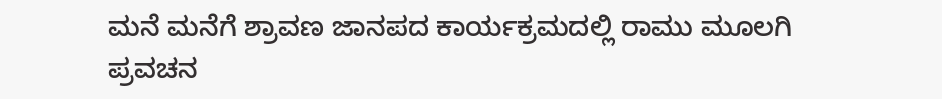ಮನೆ ಮನೆಗೆ ಶ್ರಾವಣ ಜಾನಪದ ಕಾರ್ಯಕ್ರಮದಲ್ಲಿ ರಾಮು ಮೂಲಗಿ ಪ್ರವಚನ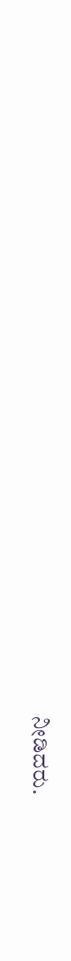ನೀಡಿದರು.